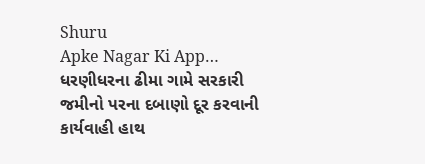Shuru
Apke Nagar Ki App…
ધરણીધરના ઢીમા ગામે સરકારી જમીનો પરના દબાણો દૂર કરવાની કાર્યવાહી હાથ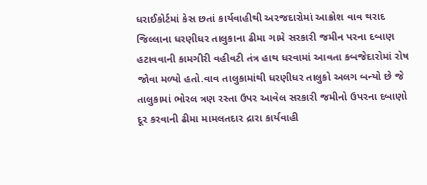ધરાઈકોર્ટમાં કેસ છતાં કાર્યવાહીથી અરજદારોમાં આક્રોશ વાવ થરાદ જિલ્લાના ધરણીધર તાલુકાના ઢીમા ગામે સરકારી જમીન પરના દબાણ હટાવવાની કામગીરી વહીવટી તંત્ર હાથ ધરવામાં આવતા કબજેદારોમાં રોષ જોવા મળ્યો હતો.વાવ તાલુકામાંથી ધરણીધર તાલુકો અલગ બન્યો છે જે તાલુકામાં ભોરલ ત્રણ રસ્તા ઉપર આવેલ સરકારી જમીનો ઉપરના દબાણો દૂર કરવાની ઢીમા મામલતદાર દ્રારા કાર્યવાહી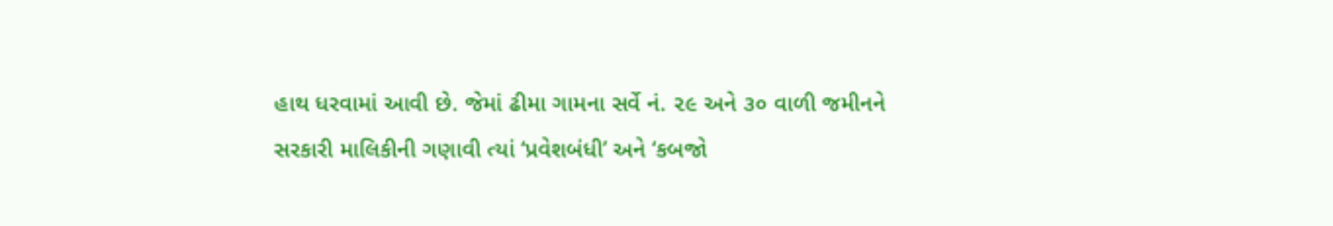હાથ ધરવામાં આવી છે. જેમાં ઢીમા ગામના સર્વે નં. ૨૯ અને ૩૦ વાળી જમીનને સરકારી માલિકીની ગણાવી ત્યાં ‘પ્રવેશબંધી’ અને ‘કબજો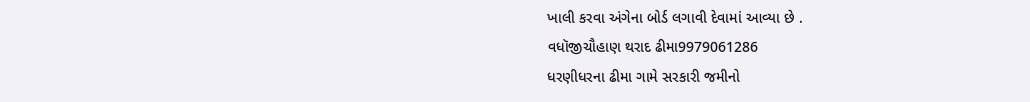ખાલી કરવા અંગેના બોર્ડ લગાવી દેવામાં આવ્યા છે .
વધૉજીચૌહાણ થરાદ ઢીમા9979061286
ધરણીધરના ઢીમા ગામે સરકારી જમીનો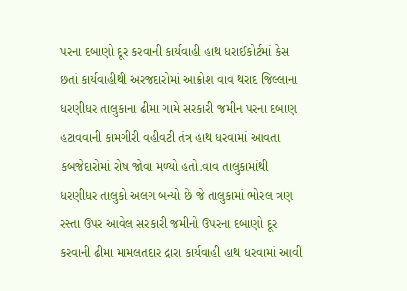પરના દબાણો દૂર કરવાની કાર્યવાહી હાથ ધરાઈકોર્ટમાં કેસ છતાં કાર્યવાહીથી અરજદારોમાં આક્રોશ વાવ થરાદ જિલ્લાના ધરણીધર તાલુકાના ઢીમા ગામે સરકારી જમીન પરના દબાણ હટાવવાની કામગીરી વહીવટી તંત્ર હાથ ધરવામાં આવતા કબજેદારોમાં રોષ જોવા મળ્યો હતો.વાવ તાલુકામાંથી ધરણીધર તાલુકો અલગ બન્યો છે જે તાલુકામાં ભોરલ ત્રણ રસ્તા ઉપર આવેલ સરકારી જમીનો ઉપરના દબાણો દૂર કરવાની ઢીમા મામલતદાર દ્રારા કાર્યવાહી હાથ ધરવામાં આવી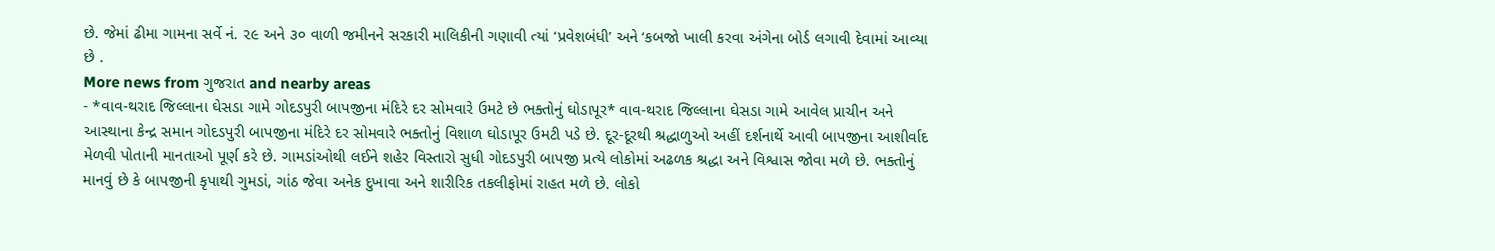છે. જેમાં ઢીમા ગામના સર્વે નં. ૨૯ અને ૩૦ વાળી જમીનને સરકારી માલિકીની ગણાવી ત્યાં ‘પ્રવેશબંધી’ અને ‘કબજો ખાલી કરવા અંગેના બોર્ડ લગાવી દેવામાં આવ્યા છે .
More news from ગુજરાત and nearby areas
- *વાવ-થરાદ જિલ્લાના ઘેસડા ગામે ગોદડપુરી બાપજીના મંદિરે દર સોમવારે ઉમટે છે ભક્તોનું ઘોડાપૂર* વાવ-થરાદ જિલ્લાના ઘેસડા ગામે આવેલ પ્રાચીન અને આસ્થાના કેન્દ્ર સમાન ગોદડપુરી બાપજીના મંદિરે દર સોમવારે ભક્તોનું વિશાળ ઘોડાપૂર ઉમટી પડે છે. દૂર-દૂરથી શ્રદ્ધાળુઓ અહીં દર્શનાર્થે આવી બાપજીના આશીર્વાદ મેળવી પોતાની માનતાઓ પૂર્ણ કરે છે. ગામડાંઓથી લઈને શહેર વિસ્તારો સુધી ગોદડપુરી બાપજી પ્રત્યે લોકોમાં અઢળક શ્રદ્ધા અને વિશ્વાસ જોવા મળે છે. ભક્તોનું માનવું છે કે બાપજીની કૃપાથી ગુમડાં, ગાંઠ જેવા અનેક દુખાવા અને શારીરિક તકલીફોમાં રાહત મળે છે. લોકો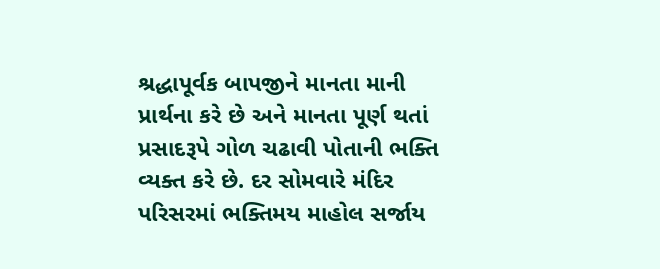શ્રદ્ધાપૂર્વક બાપજીને માનતા માની પ્રાર્થના કરે છે અને માનતા પૂર્ણ થતાં પ્રસાદરૂપે ગોળ ચઢાવી પોતાની ભક્તિ વ્યક્ત કરે છે. દર સોમવારે મંદિર પરિસરમાં ભક્તિમય માહોલ સર્જાય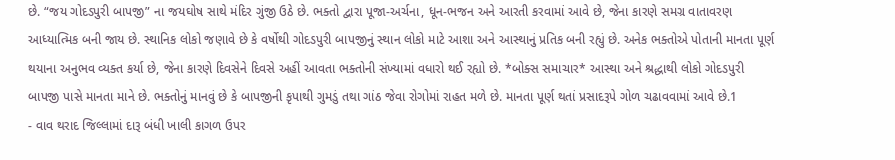છે. “જય ગોદડપુરી બાપજી” ના જયઘોષ સાથે મંદિર ગુંજી ઉઠે છે. ભક્તો દ્વારા પૂજા-અર્ચના, ધૂન-ભજન અને આરતી કરવામાં આવે છે, જેના કારણે સમગ્ર વાતાવરણ આધ્યાત્મિક બની જાય છે. સ્થાનિક લોકો જણાવે છે કે વર્ષોથી ગોદડપુરી બાપજીનું સ્થાન લોકો માટે આશા અને આસ્થાનું પ્રતિક બની રહ્યું છે. અનેક ભક્તોએ પોતાની માનતા પૂર્ણ થયાના અનુભવ વ્યક્ત કર્યા છે, જેના કારણે દિવસેને દિવસે અહીં આવતા ભક્તોની સંખ્યામાં વધારો થઈ રહ્યો છે. *બોક્સ સમાચાર* આસ્થા અને શ્રદ્ધાથી લોકો ગોદડપુરી બાપજી પાસે માનતા માને છે. ભક્તોનું માનવું છે કે બાપજીની કૃપાથી ગુમડું તથા ગાંઠ જેવા રોગોમાં રાહત મળે છે. માનતા પૂર્ણ થતાં પ્રસાદરૂપે ગોળ ચઢાવવામાં આવે છે.1
- વાવ થરાદ જિલ્લામાં દારૂ બંધી ખાલી કાગળ ઉપર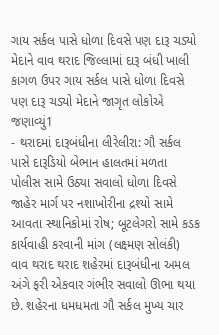ગાય સર્કલ પાસે ધોળા દિવસે પણ દારૂ ચડ્યો મેદાને વાવ થરાદ જિલ્લામાં દારૂ બંધી ખાલી કાગળ ઉપર ગાય સર્કલ પાસે ધોળા દિવસે પણ દારૂ ચડ્યો મેદાને જાગૃત લોકોએ જણાવ્યું1
- થરાદમાં દારૂબંધીના લીરેલીરા: ગૌ સર્કલ પાસે દારૂડિયો બેભાન હાલતમાં મળતા પોલીસ સામે ઉઠ્યા સવાલો ધોળા દિવસે જાહેર માર્ગ પર નશાખોરીના દ્રશ્યો સામે આવતા સ્થાનિકોમાં રોષ; બૂટલેગરો સામે કડક કાર્યવાહી કરવાની માંગ (લક્ષ્મણ સોલંકી) વાવ થરાદ થરાદ શહેરમાં દારૂબંધીના અમલ અંગે ફરી એકવાર ગંભીર સવાલો ઊભા થયા છે. શહેરના ધમધમતા ગૌ સર્કલ મુખ્ય ચાર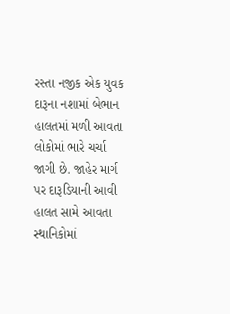રસ્તા નજીક એક યુવક દારૂના નશામાં બેભાન હાલતમાં મળી આવતા લોકોમાં ભારે ચર્ચા જાગી છે. જાહેર માર્ગ પર દારૂડિયાની આવી હાલત સામે આવતા સ્થાનિકોમાં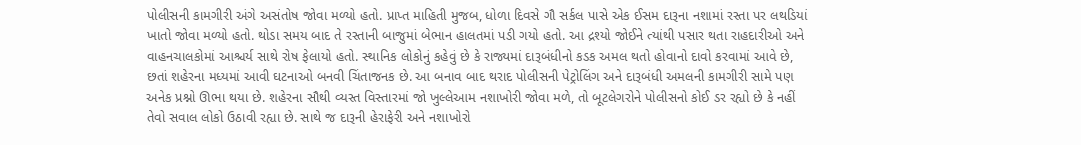પોલીસની કામગીરી અંગે અસંતોષ જોવા મળ્યો હતો. પ્રાપ્ત માહિતી મુજબ, ધોળા દિવસે ગૌ સર્કલ પાસે એક ઈસમ દારૂના નશામાં રસ્તા પર લથડિયાં ખાતો જોવા મળ્યો હતો. થોડા સમય બાદ તે રસ્તાની બાજુમાં બેભાન હાલતમાં પડી ગયો હતો. આ દ્રશ્યો જોઈને ત્યાંથી પસાર થતા રાહદારીઓ અને વાહનચાલકોમાં આશ્ચર્ય સાથે રોષ ફેલાયો હતો. સ્થાનિક લોકોનું કહેવું છે કે રાજ્યમાં દારૂબંધીનો કડક અમલ થતો હોવાનો દાવો કરવામાં આવે છે, છતાં શહેરના મધ્યમાં આવી ઘટનાઓ બનવી ચિંતાજનક છે. આ બનાવ બાદ થરાદ પોલીસની પેટ્રોલિંગ અને દારૂબંધી અમલની કામગીરી સામે પણ અનેક પ્રશ્નો ઊભા થયા છે. શહેરના સૌથી વ્યસ્ત વિસ્તારમાં જો ખુલ્લેઆમ નશાખોરી જોવા મળે, તો બૂટલેગરોને પોલીસનો કોઈ ડર રહ્યો છે કે નહીં તેવો સવાલ લોકો ઉઠાવી રહ્યા છે. સાથે જ દારૂની હેરાફેરી અને નશાખોરો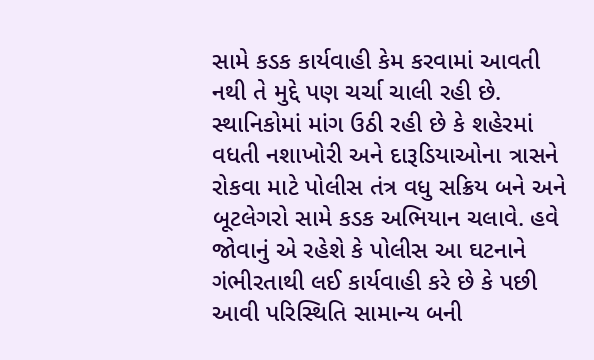સામે કડક કાર્યવાહી કેમ કરવામાં આવતી નથી તે મુદ્દે પણ ચર્ચા ચાલી રહી છે. સ્થાનિકોમાં માંગ ઉઠી રહી છે કે શહેરમાં વધતી નશાખોરી અને દારૂડિયાઓના ત્રાસને રોકવા માટે પોલીસ તંત્ર વધુ સક્રિય બને અને બૂટલેગરો સામે કડક અભિયાન ચલાવે. હવે જોવાનું એ રહેશે કે પોલીસ આ ઘટનાને ગંભીરતાથી લઈ કાર્યવાહી કરે છે કે પછી આવી પરિસ્થિતિ સામાન્ય બની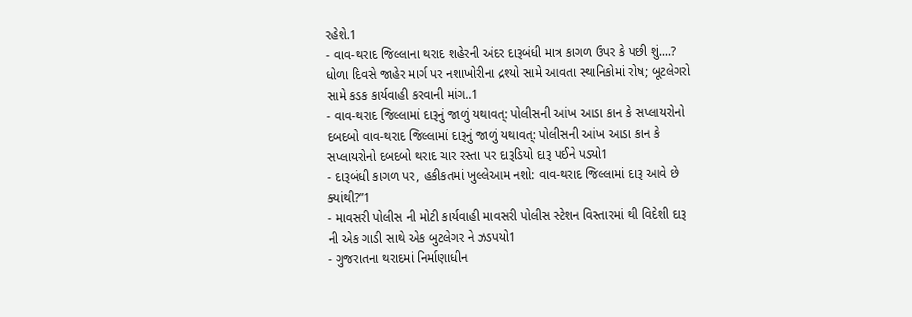રહેશે.1
- વાવ-થરાદ જિલ્લાના થરાદ શહેરની અંદર દારૂબંધી માત્ર કાગળ ઉપર કે પછી શું....? ધોળા દિવસે જાહેર માર્ગ પર નશાખોરીના દ્રશ્યો સામે આવતા સ્થાનિકોમાં રોષ; બૂટલેગરો સામે કડક કાર્યવાહી કરવાની માંગ..1
- વાવ-થરાદ જિલ્લામાં દારૂનું જાળું યથાવત્: પોલીસની આંખ આડા કાન કે સપ્લાયરોનો દબદબો વાવ-થરાદ જિલ્લામાં દારૂનું જાળું યથાવત્: પોલીસની આંખ આડા કાન કે સપ્લાયરોનો દબદબો થરાદ ચાર રસ્તા પર દારૂડિયો દારૂ પઈને પડ્યો1
- દારૂબંધી કાગળ પર, હકીકતમાં ખુલ્લેઆમ નશો: વાવ-થરાદ જિલ્લામાં દારૂ આવે છે ક્યાંથી?”1
- માવસરી પોલીસ ની મોટી કાર્યવાહી માવસરી પોલીસ સ્ટેશન વિસ્તારમાં થી વિદેશી દારૂ ની એક ગાડી સાથે એક બુટલેગર ને ઝડપયો1
- ગુજરાતના થરાદમાં નિર્માણાધીન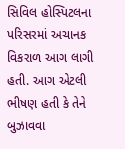સિવિલ હોસ્પિટલના પરિસરમાં અચાનક વિકરાળ આગ લાગી હતી. આગ એટલી ભીષણ હતી કે તેને બુઝાવવા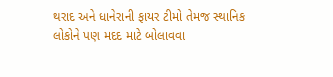થરાદ અને ધાનેરાની ફાયર ટીમો તેમજ સ્થાનિક લોકોને પણ મદદ માટે બોલાવવા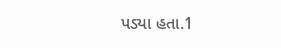પડ્યા હતા.1